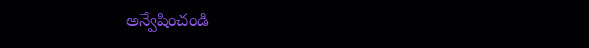అన్వేషించండి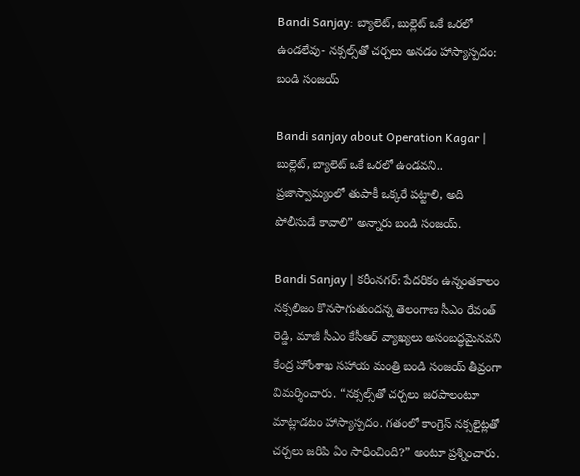Bandi Sanjay: బ్యాలెట్, బుల్లెట్ ఒకే ఒరలో ఉండలేవు- నక్సల్స్‌తో చర్చలు అనడం హాస్యాస్పదం: బండి సంజయ్

Bandi sanjay about Operation Kagar | బుల్లెట్, బ్యాలెట్ ఒకే ఒరలో ఉండవని.. ప్రజాస్వామ్యంలో తుపాకీ ఒక్కరే పట్టాలి, అది పోలీసుడే కావాలి” అన్నారు బండి సంజయ్.

Bandi Sanjay | కరీంనగర్: పేదరికం ఉన్నంతకాలం నక్సలిజం కొనసాగుతుందన్న తెలంగాణ సీఎం రేవంత్ రెడ్డి, మాజీ సీఎం కేసీఆర్ వ్యాఖ్యలు అసంబద్ధమైనవని కేంద్ర హోంశాఖ సహాయ మంత్రి బండి సంజయ్ తీవ్రంగా విమర్శించారు. “నక్సల్స్‌తో చర్చలు జరపాలంటూ మాట్లాడటం హాస్యాస్పదం. గతంలో కాంగ్రెస్ నక్సలైట్లతో చర్చలు జరిపి ఏం సాధించింది?” అంటూ ప్రశ్నించారు.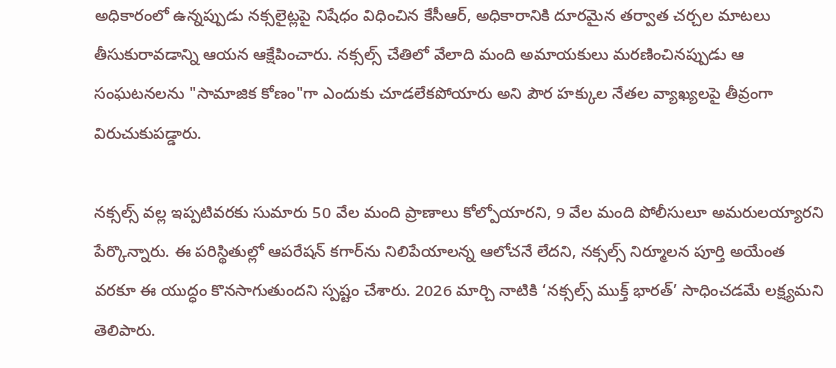అధికారంలో ఉన్నప్పుడు నక్సలైట్లపై నిషేధం విధించిన కేసీఆర్, అధికారానికి దూరమైన తర్వాత చర్చల మాటలు తీసుకురావడాన్ని ఆయన ఆక్షేపించారు. నక్సల్స్ చేతిలో వేలాది మంది అమాయకులు మరణించినప్పుడు ఆ సంఘటనలను "సామాజిక కోణం"గా ఎందుకు చూడలేకపోయారు అని పౌర హక్కుల నేతల వ్యాఖ్యలపై తీవ్రంగా విరుచుకుపడ్డారు.

నక్సల్స్ వల్ల ఇప్పటివరకు సుమారు 50 వేల మంది ప్రాణాలు కోల్పోయారని, 9 వేల మంది పోలీసులూ అమరులయ్యారని పేర్కొన్నారు. ఈ పరిస్థితుల్లో ఆపరేషన్ కగార్‌ను నిలిపేయాలన్న ఆలోచనే లేదని, నక్సల్స్ నిర్మూలన పూర్తి అయేంత వరకూ ఈ యుద్ధం కొనసాగుతుందని స్పష్టం చేశారు. 2026 మార్చి నాటికి ‘నక్సల్స్ ముక్త్ భారత్’ సాధించడమే లక్ష్యమని తెలిపారు.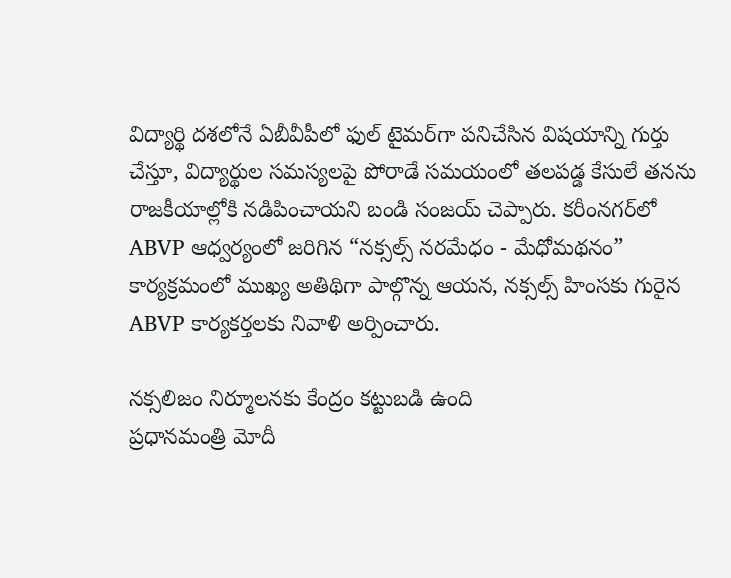విద్యార్థి దశలోనే ఏబీవీపీలో ఫుల్ టైమర్‌గా పనిచేసిన విషయాన్ని గుర్తు చేస్తూ, విద్యార్థుల సమస్యలపై పోరాడే సమయంలో తలపడ్డ కేసులే తనను రాజకీయాల్లోకి నడిపించాయని బండి సంజయ్ చెప్పారు. కరీంనగర్‌లో ABVP ఆధ్వర్యంలో జరిగిన “నక్సల్స్ నరమేధం - మేధోమథనం” కార్యక్రమంలో ముఖ్య అతిథిగా పాల్గొన్న ఆయన, నక్సల్స్ హింసకు గురైన ABVP కార్యకర్తలకు నివాళి అర్పించారు.

నక్సలిజం నిర్మూలనకు కేంద్రం కట్టుబడి ఉంది
ప్రధానమంత్రి మోదీ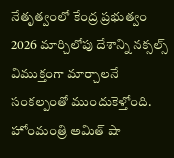నేతృత్వంలో కేంద్ర ప్రభుత్వం 2026 మార్చిలోపు దేశాన్ని నక్సల్స్ విముక్తంగా మార్చాలనే సంకల్పంతో ముందుకెళ్తోంది. హోంమంత్రి అమిత్ షా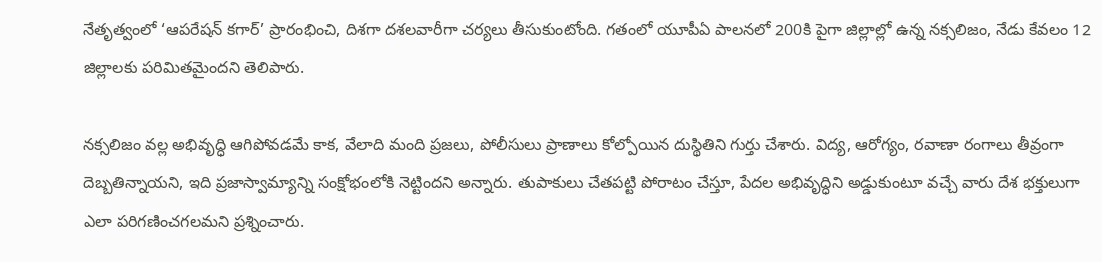నేతృత్వంలో ‘ఆపరేషన్ కగార్’ ప్రారంభించి, దిశగా దశలవారీగా చర్యలు తీసుకుంటోంది. గతంలో యూపీఏ పాలనలో 200కి పైగా జిల్లాల్లో ఉన్న నక్సలిజం, నేడు కేవలం 12 జిల్లాలకు పరిమితమైందని తెలిపారు.

నక్సలిజం వల్ల అభివృద్ధి ఆగిపోవడమే కాక, వేలాది మంది ప్రజలు, పోలీసులు ప్రాణాలు కోల్పోయిన దుస్థితిని గుర్తు చేశారు. విద్య, ఆరోగ్యం, రవాణా రంగాలు తీవ్రంగా దెబ్బతిన్నాయని, ఇది ప్రజాస్వామ్యాన్ని సంక్షోభంలోకి నెట్టిందని అన్నారు. తుపాకులు చేతపట్టి పోరాటం చేస్తూ, పేదల అభివృద్ధిని అడ్డుకుంటూ వచ్చే వారు దేశ భక్తులుగా ఎలా పరిగణించగలమని ప్రశ్నించారు.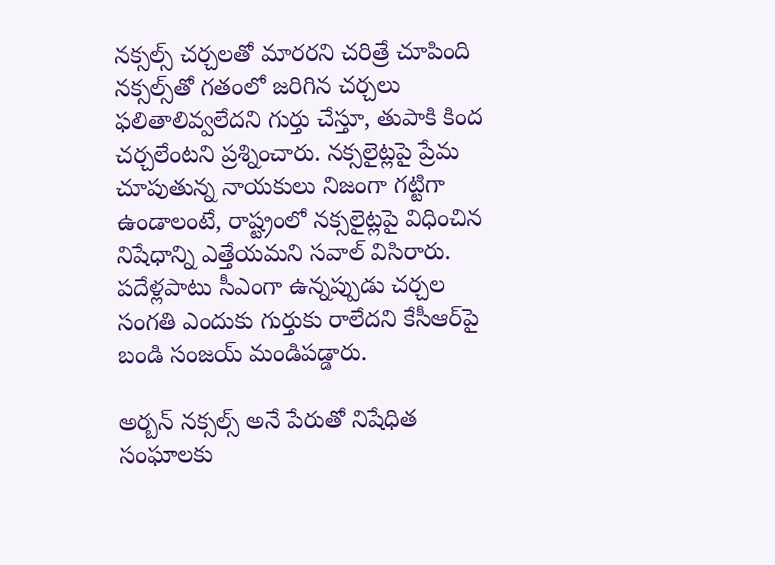నక్సల్స్ చర్చలతో మారరని చరిత్రే చూపింది
నక్సల్స్‌తో గతంలో జరిగిన చర్చలు ఫలితాలివ్వలేదని గుర్తు చేస్తూ, తుపాకి కింద చర్చలేంటని ప్రశ్నించారు. నక్సలైట్లపై ప్రేమ చూపుతున్న నాయకులు నిజంగా గట్టిగా ఉండాలంటే, రాష్ట్రంలో నక్సలైట్లపై విధించిన నిషేధాన్ని ఎత్తేయమని సవాల్ విసిరారు. పదేళ్లపాటు సీఎంగా ఉన్నప్పుడు చర్చల సంగతి ఎందుకు గుర్తుకు రాలేదని కేసీఆర్‌పై బండి సంజయ్ మండిపడ్డారు.

అర్బన్ నక్సల్స్ అనే పేరుతో నిషేధిత సంఘాలకు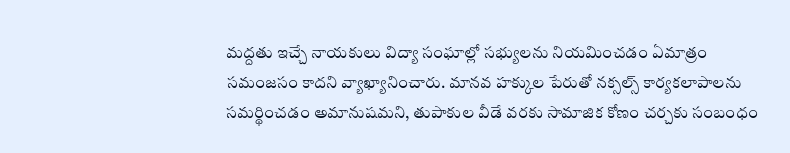మద్దతు ఇచ్చే నాయకులు విద్యా సంఘాల్లో సభ్యులను నియమించడం ఏమాత్రం సమంజసం కాదని వ్యాఖ్యానించారు. మానవ హక్కుల పేరుతో నక్సల్స్ కార్యకలాపాలను సమర్థించడం అమానుషమని, తుపాకుల వీడే వరకు సామాజిక కోణం చర్చకు సంబంధం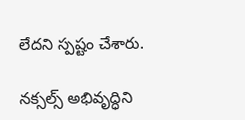లేదని స్పష్టం చేశారు.

నక్సల్స్ అభివృద్ధిని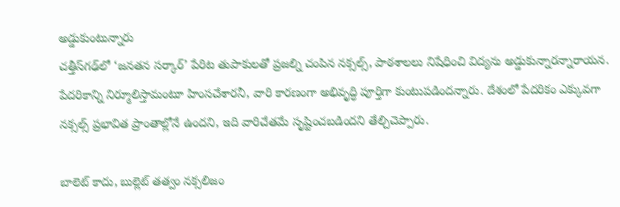అడ్డుకుంటున్నారు
చత్తీస్‌గఢ్‌లో ‘జనతన సర్కార్’ పేరిట తుపాకులతో ప్రజల్ని చంపిన నక్సల్స్, పాఠశాలలు నిషేధించి విద్యను అడ్డుకున్నారన్నారాయన. పేదరికాన్ని నిర్మూలిస్తామంటూ హింసచేశారనీ, వారి కారణంగా అభివృద్ధి పూర్తిగా కుంటుపడిందన్నారు. దేశంలో పేదరికం ఎక్కువగా నక్సల్స్ ప్రభావిత ప్రాంతాల్లోనే ఉందని, ఇది వారిచేతమే సృష్టించబడిందని తేల్చిచెప్పారు.

బాలెట్ కాదు, బుల్లెట్ తత్వం నక్సలిజం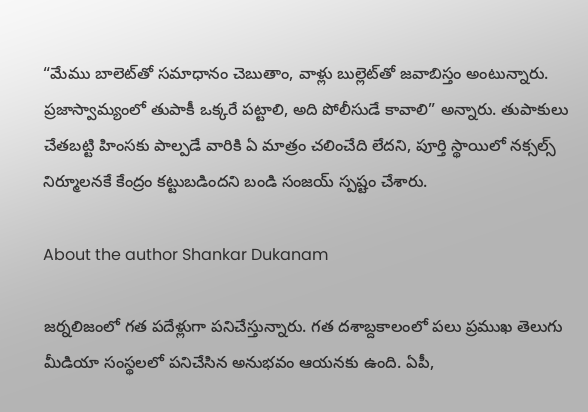“మేము బాలెట్‌తో సమాధానం చెబుతాం, వాళ్లు బుల్లెట్‌తో జవాబిస్తం అంటున్నారు. ప్రజాస్వామ్యంలో తుపాకీ ఒక్కరే పట్టాలి, అది పోలీసుడే కావాలి” అన్నారు. తుపాకులు చేతబట్టి హింసకు పాల్పడే వారికి ఏ మాత్రం చలించేది లేదని, పూర్తి స్థాయిలో నక్సల్స్ నిర్మూలనకే కేంద్రం కట్టుబడిందని బండి సంజయ్ స్పష్టం చేశారు.

About the author Shankar Dukanam

జర్నలిజంలో గత పదేళ్లుగా పనిచేస్తున్నారు. గత దశాబ్దకాలంలో పలు ప్రముఖ తెలుగు మీడియా సంస్థలలో పనిచేసిన అనుభవం ఆయనకు ఉంది. ఏపీ,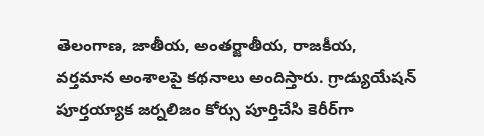తెలంగాణ, జాతీయ, అంతర్జాతీయ, రాజకీయ, వర్తమాన అంశాలపై కథనాలు అందిస్తారు. గ్రాడ్యుయేషన్ పూర్తయ్యాక జర్నలిజం కోర్సు పూర్తిచేసి కెరీర్‌గా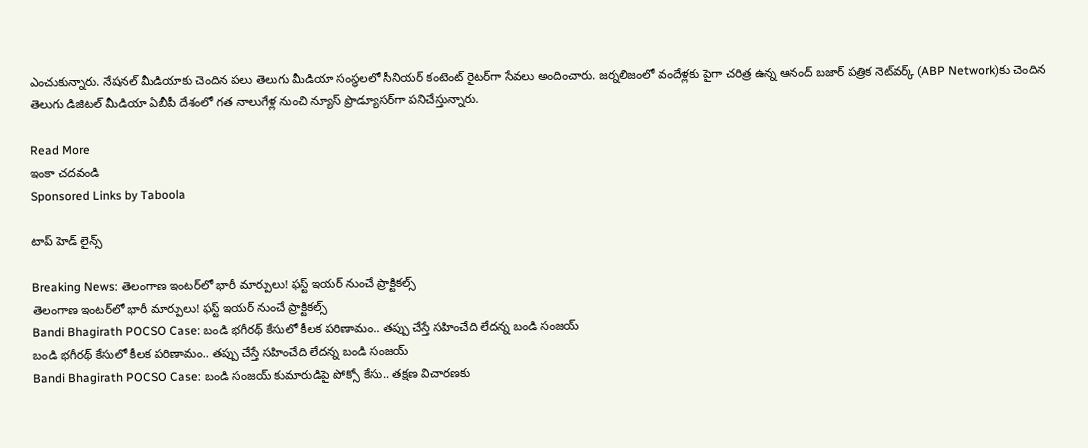ఎంచుకున్నారు. నేషనల్ మీడియాకు చెందిన పలు తెలుగు మీడియా సంస్థలలో సీనియర్ కంటెంట్ రైటర్‌గా సేవలు అందించారు. జర్నలిజంలో వందేళ్లకు పైగా చరిత్ర ఉన్న ఆనంద్ బజార్ పత్రిక నెట్‌వర్క్ (ABP Network)కు చెందిన తెలుగు డిజిటల్ మీడియా ఏబీపీ దేశంలో గత నాలుగేళ్ల నుంచి న్యూస్ ప్రొడ్యూసర్‌గా పనిచేస్తున్నారు.

Read More
ఇంకా చదవండి
Sponsored Links by Taboola

టాప్ హెడ్ లైన్స్

Breaking News: తెలంగాణ ఇంటర్‌లో భారీ మార్పులు! ఫస్ట్ ఇయర్ నుంచే ప్రాక్టికల్స్
తెలంగాణ ఇంటర్‌లో భారీ మార్పులు! ఫస్ట్ ఇయర్ నుంచే ప్రాక్టికల్స్
Bandi Bhagirath POCSO Case: బండి భగీరథ్ కేసులో కీలక పరిణామం.. తప్పు చేస్తే సహించేది లేదన్న బండి సంజయ్
బండి భగీరథ్ కేసులో కీలక పరిణామం.. తప్పు చేస్తే సహించేది లేదన్న బండి సంజయ్
Bandi Bhagirath POCSO Case: బండి సంజయ్ కుమారుడిపై పోక్సో కేసు.. తక్షణ విచారణకు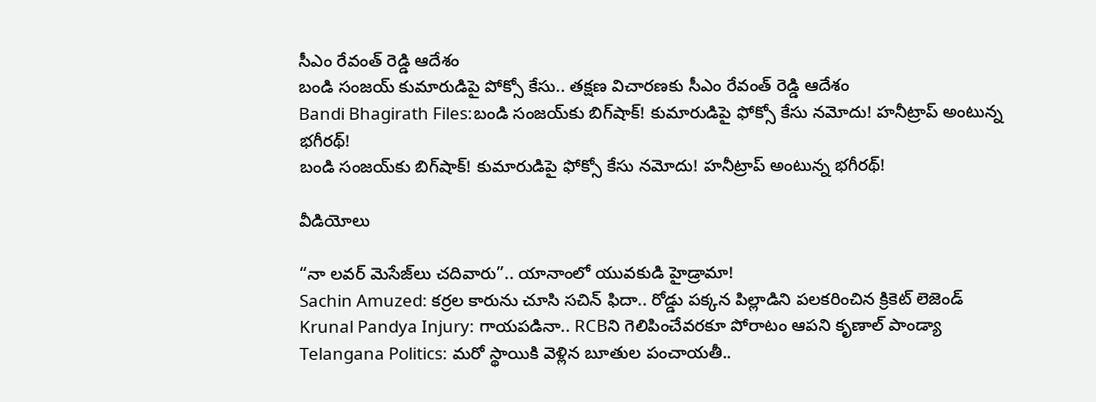సీఎం రేవంత్ రెడ్డి ఆదేశం
బండి సంజయ్ కుమారుడిపై పోక్సో కేసు.. తక్షణ విచారణకు సీఎం రేవంత్ రెడ్డి ఆదేశం
Bandi Bhagirath Files:బండి సంజయ్‌కు బిగ్‌షాక్! కుమారుడిపై ఫోక్సో కేసు నమోదు! హనీట్రాప్ అంటున్న భగీరథ్‌!
బండి సంజయ్‌కు బిగ్‌షాక్! కుమారుడిపై ఫోక్సో కేసు నమోదు! హనీట్రాప్ అంటున్న భగీరథ్‌!

వీడియోలు

“నా లవర్ మెసేజ్‌లు చదివారు”.. యానాంలో యువకుడి హైడ్రామా!
Sachin Amuzed: కర్రల కారును చూసి సచిన్ ఫిదా.. రోడ్డు పక్కన పిల్లాడిని పలకరించిన క్రికెట్ లెజెండ్
Krunal Pandya Injury: గాయపడినా.. RCBని గెలిపించేవరకూ పోరాటం ఆపని కృణాల్ పాండ్యా
Telangana Politics: మరో స్థాయికి వెళ్లిన బూతుల పంచాయతీ..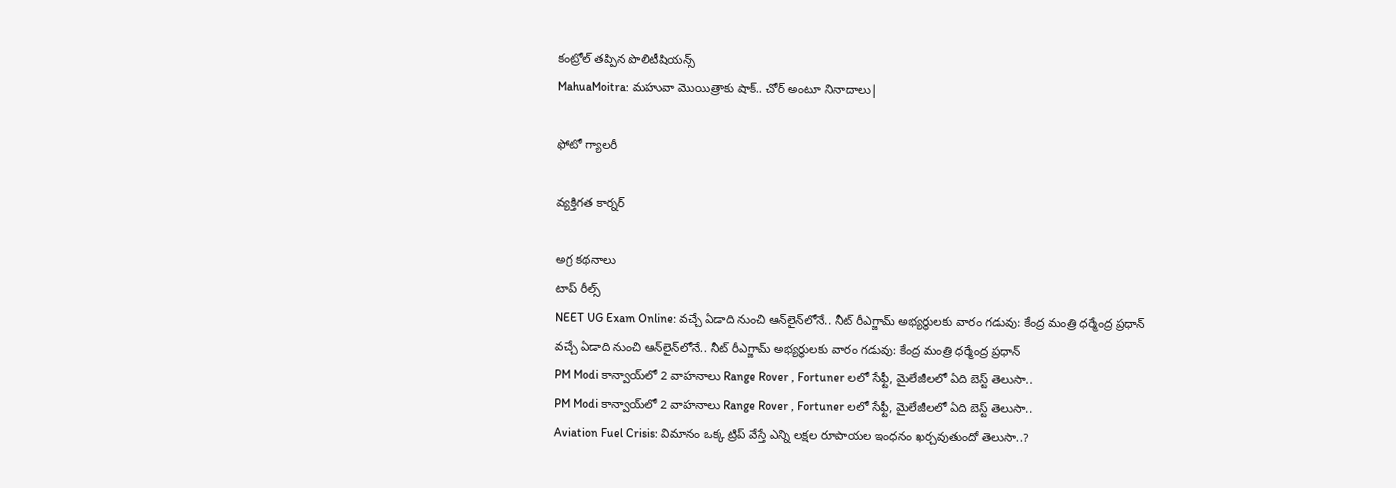కంట్రోల్ తప్పిన పొలిటీషియన్స్
MahuaMoitra: మహువా మొయిత్రాకు షాక్.. చోర్ అంటూ నినాదాలు|

ఫోటో గ్యాలరీ

వ్యక్తిగత కార్నర్

అగ్ర కథనాలు
టాప్ రీల్స్
NEET UG Exam Online: వచ్చే ఏడాది నుంచి ఆన్‌లైన్‌లోనే.. నీట్ రీఎగ్జామ్ అభ్యర్థులకు వారం గడువు: కేంద్ర మంత్రి ధర్మేంద్ర ప్రధాన్
వచ్చే ఏడాది నుంచి ఆన్‌లైన్‌లోనే.. నీట్ రీఎగ్జామ్ అభ్యర్థులకు వారం గడువు: కేంద్ర మంత్రి ధర్మేంద్ర ప్రధాన్
PM Modi కాన్వాయ్‌లో 2 వాహనాలు Range Rover , Fortuner లలో సేఫ్టీ, మైలేజీలలో ఏది బెస్ట్ తెలుసా..
PM Modi కాన్వాయ్‌లో 2 వాహనాలు Range Rover , Fortuner లలో సేఫ్టీ, మైలేజీలలో ఏది బెస్ట్ తెలుసా..
Aviation Fuel Crisis: విమానం ఒక్క ట్రిప్ వేస్తే ఎన్ని లక్షల రూపాయల ఇంధనం ఖర్చవుతుందో తెలుసా..?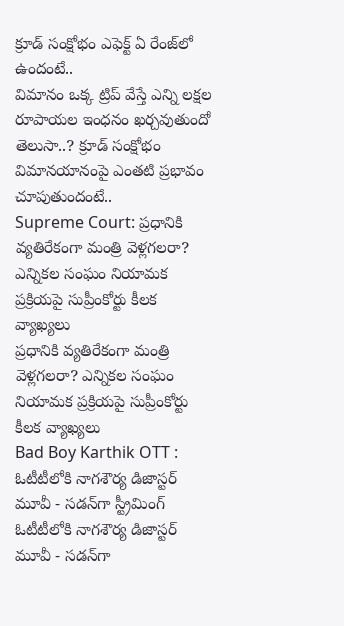క్రూడ్ సంక్షోభం ఎఫెక్ట్ ఏ రేంజ్‌లో ఉందంటే..
విమానం ఒక్క ట్రిప్ వేస్తే ఎన్ని లక్షల రూపాయల ఇంధనం ఖర్చవుతుందో తెలుసా..? క్రూడ్ సంక్షోభం విమానయానంపై ఎంతటి ప్రభావం చూపుతుందంటే..
Supreme Court: ప్రధానికి వ్యతిరేకంగా మంత్రి వెళ్లగలరా? ఎన్నికల సంఘం నియామక ప్రక్రియపై సుప్రీంకోర్టు కీలక వ్యాఖ్యలు
ప్రధానికి వ్యతిరేకంగా మంత్రి వెళ్లగలరా? ఎన్నికల సంఘం నియామక ప్రక్రియపై సుప్రీంకోర్టు కీలక వ్యాఖ్యలు
Bad Boy Karthik OTT : ఓటీటీలోకి నాగశౌర్య డిజాస్టర్ మూవీ - సడన్‌గా స్ట్రీమింగ్
ఓటీటీలోకి నాగశౌర్య డిజాస్టర్ మూవీ - సడన్‌గా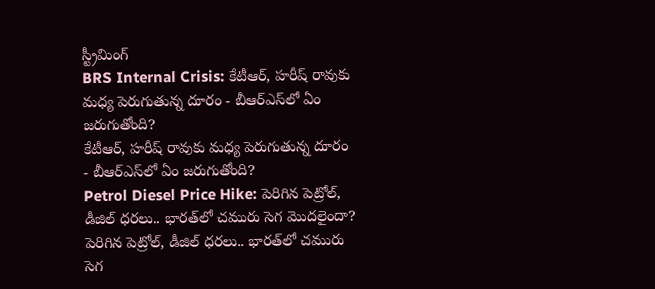స్ట్రీమింగ్
BRS Internal Crisis: కేటీఆర్‌, హరీష్ రావుకు మధ్య పెరుగుతున్న దూరం - బీఆర్ఎస్‌లో ఏం జరుగుతోంది?
కేటీఆర్‌, హరీష్ రావుకు మధ్య పెరుగుతున్న దూరం - బీఆర్ఎస్‌లో ఏం జరుగుతోంది?
Petrol Diesel Price Hike: పెరిగిన పెట్రోల్, డీజిల్ ధరలు.. భారత్‌లో చమురు సెగ మొదలైందా?
పెరిగిన పెట్రోల్, డీజిల్ ధరలు.. భారత్‌లో చమురు సెగ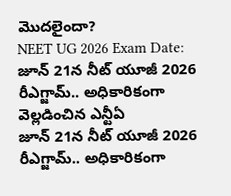మొదలైందా?
NEET UG 2026 Exam Date: జూన్ 21న నీట్ యూజీ 2026 రీఎగ్జామ్.. అధికారికంగా వెల్లడించిన ఎన్టీఏ
జూన్ 21న నీట్ యూజీ 2026 రీఎగ్జామ్.. అధికారికంగా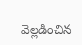వెల్లడించిన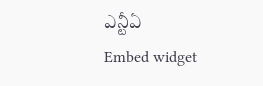ఎన్టీఏ
Embed widget